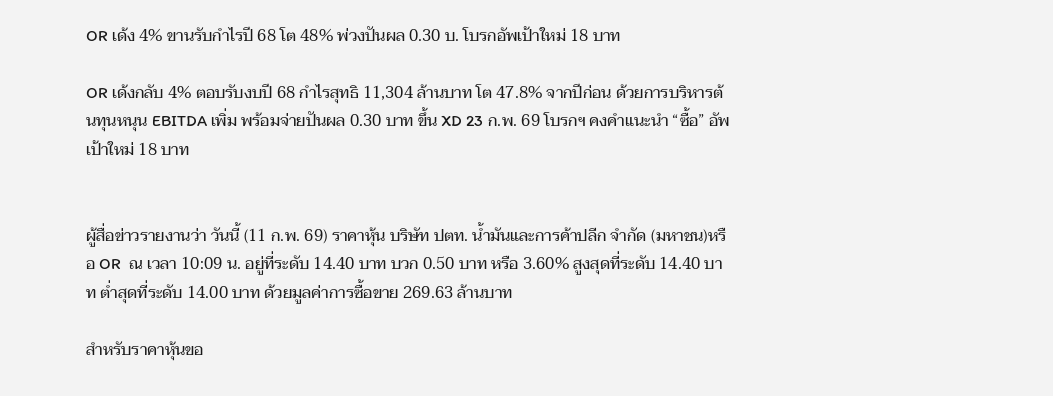OR เด้ง 4% ขานรับกำไรปี 68 โต 48% พ่วงปันผล 0.30 บ. โบรกอัพเป้าใหม่ 18 บาท

OR เด้งกลับ 4% ตอบรับงบปี 68 กำไรสุทธิ 11,304 ล้านบาท โต 47.8% จากปีก่อน ด้วยการบริหารต้นทุนหนุน EBITDA เพิ่ม พร้อมจ่ายปันผล 0.30 บาท ขึ้น XD 23 ก.พ. 69 โบรกฯ คงคำแนะนำ “ซื้อ” อัพเป้าใหม่ 18 บาท


ผู้สื่อข่าวรายงานว่า วันนี้ (11 ก.พ. 69) ราคาหุ้น บริษัท ปตท. น้ำมันและการค้าปลีก จำกัด (มหาชน)หรือ OR  ณ เวลา 10:09 น. อยู่ที่ระดับ 14.40 บาท บวก 0.50 บาท หรือ 3.60% สูงสุดที่ระดับ 14.40 บาท ต่ำสุดที่ระดับ 14.00 บาท ด้วยมูลค่าการซื้อขาย 269.63 ล้านบาท

สำหรับราคาหุ้นขอ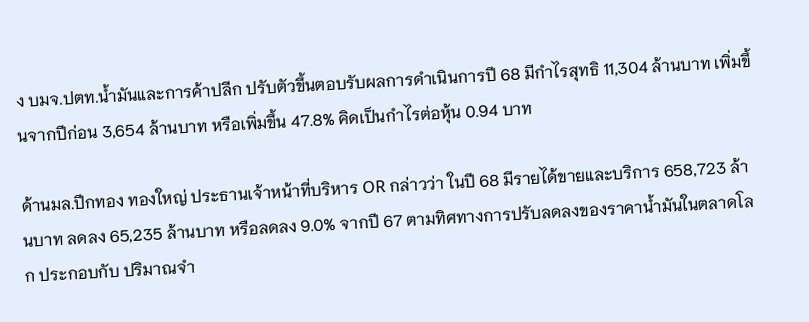ง บมจ.ปตท.น้ำมันและการค้าปลีก ปรับตัวขึ้นตอบรับผลการดำเนินการปี 68 มีกำไรสุทธิ 11,304 ล้านบาท เพิ่มขึ้นจากปีก่อน 3,654 ล้านบาท หรือเพิ่มขึ้น 47.8% คิดเป็นกำไรต่อหุ้น 0.94 บาท

ด้านมล.ปีกทอง ทองใหญ่ ประธานเจ้าหน้าที่บริหาร OR กล่าวว่า ในปี 68 มีรายได้ขายและบริการ 658,723 ล้านบาท ลดลง 65,235 ล้านบาท หรือลดลง 9.0% จากปี 67 ตามทิศทางการปรับลดลงของราคาน้ำมันในตลาดโลก ประกอบกับ ปริมาณจำ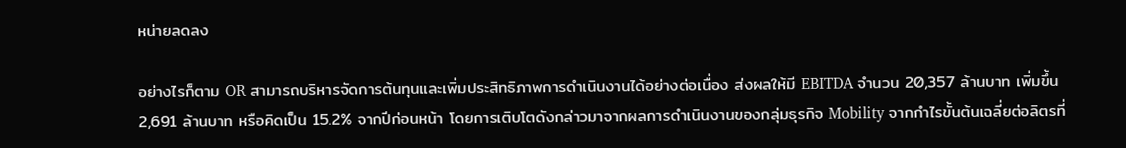หน่ายลดลง

อย่างไรก็ตาม OR สามารถบริหารจัดการต้นทุนและเพิ่มประสิทธิภาพการดำเนินงานได้อย่างต่อเนื่อง ส่งผลให้มี EBITDA จำนวน 20,357 ล้านบาท เพิ่มขึ้น 2,691 ล้านบาท หรือคิดเป็น 15.2% จากปีก่อนหน้า โดยการเติบโตดังกล่าวมาจากผลการดำเนินงานของกลุ่มธุรกิจ Mobility จากกำไรขั้นต้นเฉลี่ยต่อลิตรที่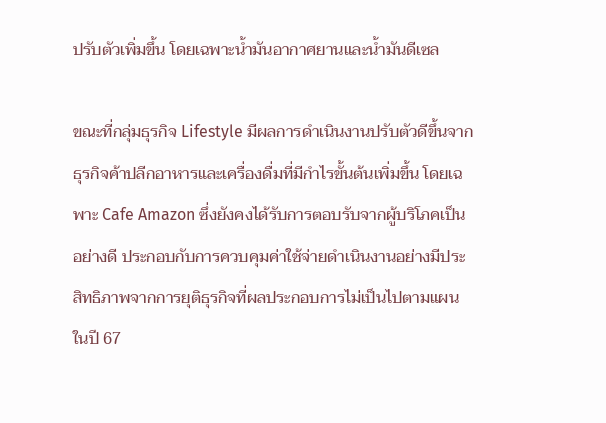ปรับตัวเพิ่มขึ้น โดยเฉพาะน้ำมันอากาศยานและน้ำมันดีเซล

ขณะที่กลุ่มธุรกิจ Lifestyle มีผลการดำเนินงานปรับตัวดีขึ้นจากธุรกิจค้าปลีกอาหารและเครื่องดื่มที่มีกำไรขั้นต้นเพิ่มขึ้น โดยเฉพาะ Cafe Amazon ซึ่งยังคงได้รับการตอบรับจากผู้บริโภคเป็นอย่างดี ประกอบกับการควบคุมค่าใช้จ่ายดำเนินงานอย่างมีประสิทธิภาพจากการยุติธุรกิจที่ผลประกอบการไม่เป็นไปตามแผนในปี 67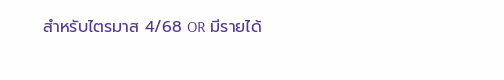สำหรับไตรมาส 4/68 OR มีรายได้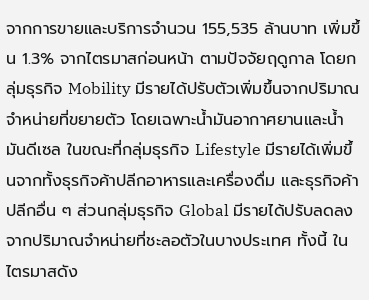จากการขายและบริการจำนวน 155,535 ล้านบาท เพิ่มขึ้น 1.3% จากไตรมาสก่อนหน้า ตามปัจจัยฤดูกาล โดยกลุ่มธุรกิจ Mobility มีรายได้ปรับตัวเพิ่มขึ้นจากปริมาณจำหน่ายที่ขยายตัว โดยเฉพาะน้ำมันอากาศยานและน้ำมันดีเซล ในขณะที่กลุ่มธุรกิจ Lifestyle มีรายได้เพิ่มขึ้นจากทั้งธุรกิจค้าปลีกอาหารและเครื่องดื่ม และธุรกิจค้าปลีกอื่น ๆ ส่วนกลุ่มธุรกิจ Global มีรายได้ปรับลดลงจากปริมาณจำหน่ายที่ชะลอตัวในบางประเทศ ทั้งนี้ ในไตรมาสดัง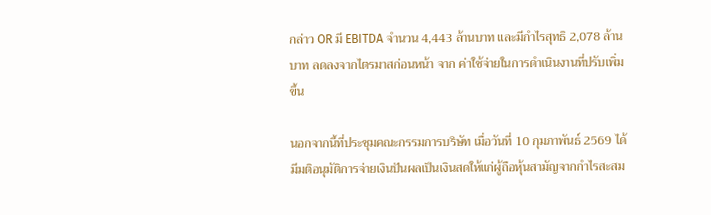กล่าว OR มี EBITDA จำนวน 4,443 ล้านบาท และมีกำไรสุทธิ 2,078 ล้านบาท ลดลงจากไตรมาสก่อนหน้า จาก ค่าใช้จ่ายในการดำเนินงานที่ปรับเพิ่มขึ้น

นอกจากนี้ที่ประชุมคณะกรรมการบริษัท เมื่อวันที่ 10 กุมภาพันธ์ 2569 ได้มีมติอนุมัติการจ่ายเงินปันผลเป็นเงินสดให้แก่ผู้ถือหุ้นสามัญจากกำไรสะสม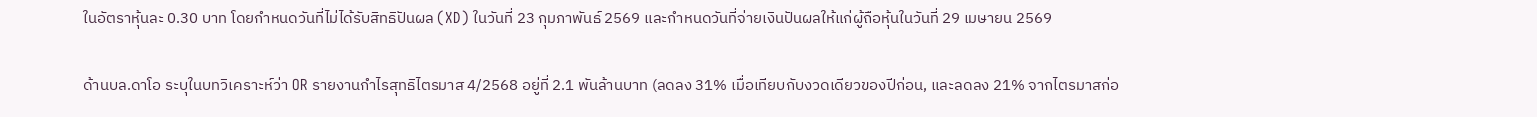ในอัตราหุ้นละ 0.30 บาท โดยกำหนดวันที่ไม่ได้รับสิทธิปันผล (XD) ในวันที่ 23 กุมภาพันธ์ 2569 และกำหนดวันที่จ่ายเงินปันผลให้แก่ผู้ถือหุ้นในวันที่ 29 เมษายน 2569

ด้านบล.ดาโอ ระบุในบทวิเคราะห์ว่า OR รายงานกำไรสุทธิไตรมาส 4/2568 อยู่ที่ 2.1 พันล้านบาท (ลดลง 31% เมื่อเทียบกับงวดเดียวของปีก่อน, และลดลง 21% จากไตรมาสก่อ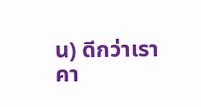น) ดีกว่าเราคา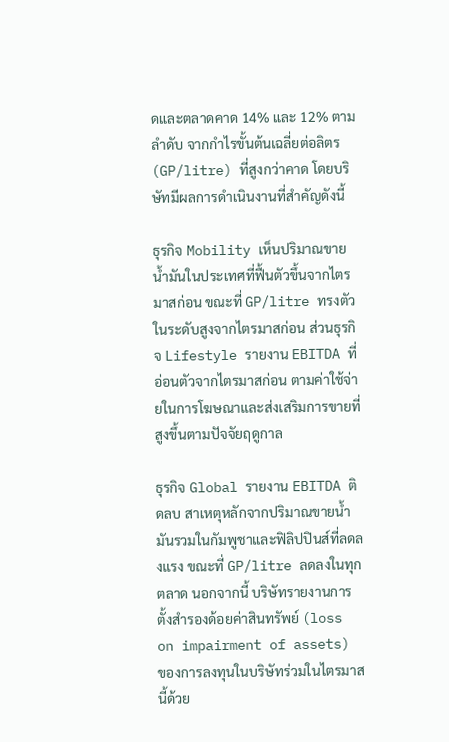ดและตลาดคาด 14% และ 12% ตามลำดับ จากกำไรขั้นต้นเฉลี่ยต่อลิตร (GP/litre) ที่สูงกว่าคาด โดยบริษัทมีผลการดำเนินงานที่สำคัญดังนี้

ธุรกิจ Mobility เห็นปริมาณขายน้ำมันในประเทศที่ฟื้นตัวขึ้นจากไตรมาสก่อน ขณะที่ GP/litre ทรงตัวในระดับสูงจากไตรมาสก่อน ส่วนธุรกิจ Lifestyle รายงาน EBITDA ที่อ่อนตัวจากไตรมาสก่อน ตามค่าใช้จ่ายในการโฆษณาและส่งเสริมการขายที่สูงขึ้นตามปัจจัยฤดูกาล

ธุรกิจ Global รายงาน EBITDA ติดลบ สาเหตุหลักจากปริมาณขายน้ำมันรวมในกัมพูชาและฟิลิปปินส์ที่ลดลงแรง ขณะที่ GP/litre ลดลงในทุกตลาด นอกจากนี้ บริษัทรายงานการตั้งสำรองด้อยค่าสินทรัพย์ (loss on impairment of assets) ของการลงทุนในบริษัทร่วมในไตรมาสนี้ด้วย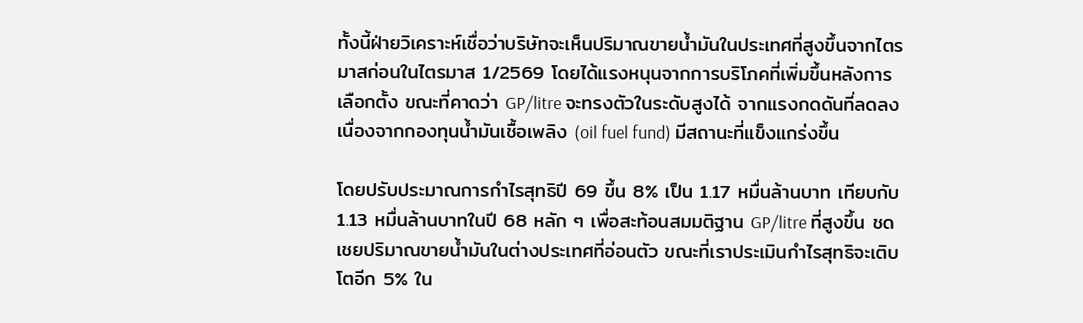ทั้งนี้ฝ่ายวิเคราะห์เชื่อว่าบริษัทจะเห็นปริมาณขายน้ำมันในประเทศที่สูงขึ้นจากไตรมาสก่อนในไตรมาส 1/2569 โดยได้แรงหนุนจากการบริโภคที่เพิ่มขึ้นหลังการเลือกตั้ง ขณะที่คาดว่า GP/litre จะทรงตัวในระดับสูงได้ จากแรงกดดันที่ลดลง เนื่องจากกองทุนน้ำมันเชื้อเพลิง (oil fuel fund) มีสถานะที่แข็งแกร่งขึ้น

โดยปรับประมาณการกำไรสุทธิปี 69 ขึ้น 8% เป็น 1.17 หมื่นล้านบาท เทียบกับ 1.13 หมื่นล้านบาทในปี 68 หลัก ๆ เพื่อสะท้อนสมมติฐาน GP/litre ที่สูงขึ้น ชดเชยปริมาณขายน้ำมันในต่างประเทศที่อ่อนตัว ขณะที่เราประเมินกำไรสุทธิจะเติบโตอีก 5% ใน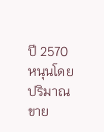ปี 2570 หนุนโดยปริมาณขาย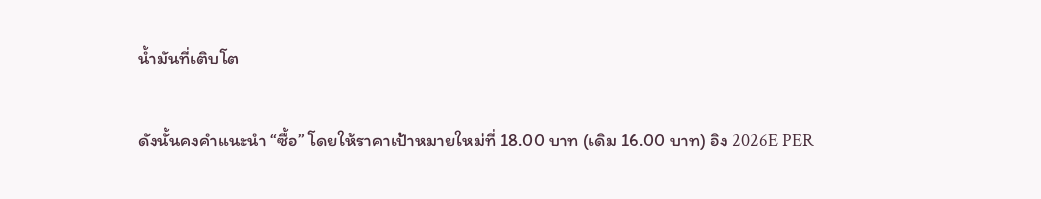น้ำมันที่เติบโต

ดังนั้นคงคำแนะนำ “ซื้อ” โดยให้ราคาเป้าหมายใหม่ที่ 18.00 บาท (เดิม 16.00 บาท) อิง 2026E PER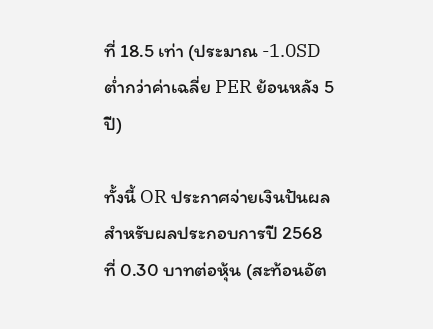ที่ 18.5 เท่า (ประมาณ -1.0SD ต่ำกว่าค่าเฉลี่ย PER ย้อนหลัง 5 ปี)

ทั้งนี้ OR ประกาศจ่ายเงินปันผลสำหรับผลประกอบการปี 2568 ที่ 0.30 บาทต่อหุ้น (สะท้อนอัต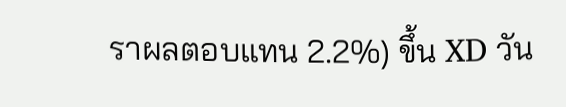ราผลตอบแทน 2.2%) ขึ้น XD วัน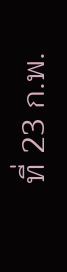ที่ 23 ก.พ.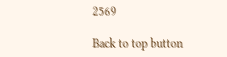2569

Back to top button